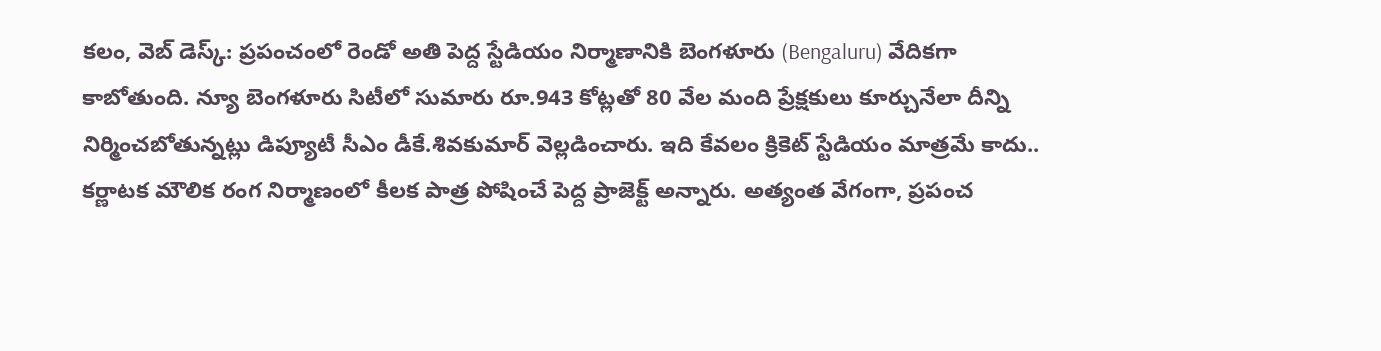కలం, వెబ్ డెస్క్: ప్రపంచంలో రెండో అతి పెద్ద స్టేడియం నిర్మాణానికి బెంగళూరు (Bengaluru) వేదికగా కాబోతుంది. న్యూ బెంగళూరు సిటీలో సుమారు రూ.943 కోట్లతో 80 వేల మంది ప్రేక్షకులు కూర్చునేలా దీన్ని నిర్మించబోతున్నట్లు డిప్యూటీ సీఎం డీకే.శివకుమార్ వెల్లడించారు. ఇది కేవలం క్రికెట్ స్టేడియం మాత్రమే కాదు.. కర్ణాటక మౌలిక రంగ నిర్మాణంలో కీలక పాత్ర పోషించే పెద్ద ప్రాజెక్ట్ అన్నారు. అత్యంత వేగంగా, ప్రపంచ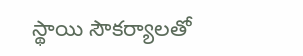స్థాయి సౌకర్యాలతో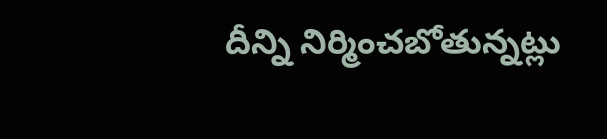దీన్ని నిర్మించబోతున్నట్లు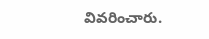వివరించారు.